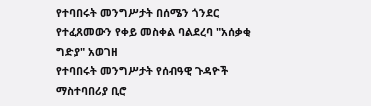የተባበሩት መንግሥታት በሰሜን ጎንደር የተፈጸመውን የቀይ መስቀል ባልደረባ "አሰቃቂ ግድያ" አወገዘ
የተባበሩት መንግሥታት የሰብዓዊ ጉዳዮች ማስተባበሪያ ቢሮ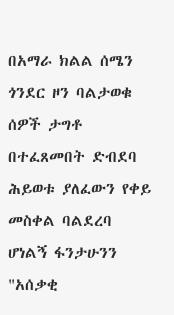በአማራ ክልል ሰሜን ጎንደር ዞን ባልታወቁ ሰዎች ታግቶ በተፈጸመበት ድብደባ ሕይወቱ ያለፈውን የቀይ መስቀል ባልደረባ ሆነልኝ ፋንታሁንን "አሰቃቂ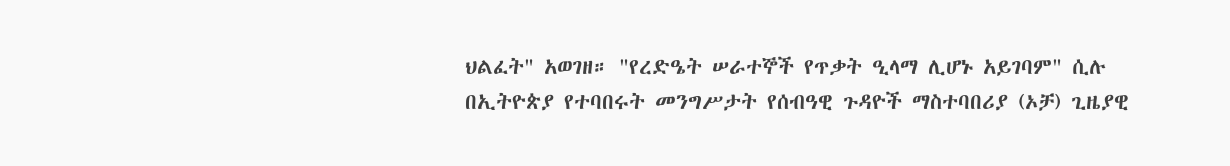ህልፈት" አወገዘ። "የረድዔት ሠራተኞች የጥቃት ዒላማ ሊሆኑ አይገባም" ሲሉ በኢትዮጵያ የተባበሩት መንግሥታት የሰብዓዊ ጉዳዮች ማስተባበሪያ (ኦቻ) ጊዜያዊ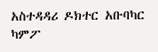አስተዳዳሪ ዶክተር አቡባካር ካምፖ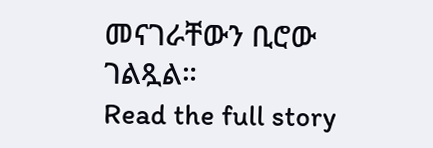መናገራቸውን ቢሮው ገልጿል።
Read the full story